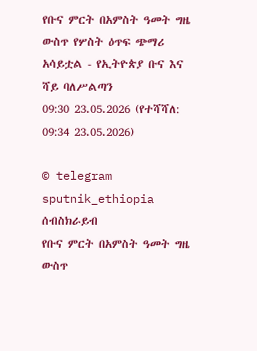የቡና ምርት በአምስት ዓመት ግዜ ውስጥ የሦስት ዕጥፍ ጭማሪ አሳይቷል - የኢትዮጵያ ቡና እና ሻይ ባለሥልጣን
09:30 23.05.2026 (የተሻሻለ: 09:34 23.05.2026)

© telegram sputnik_ethiopia
ሰብስክራይብ
የቡና ምርት በአምስት ዓመት ግዜ ውስጥ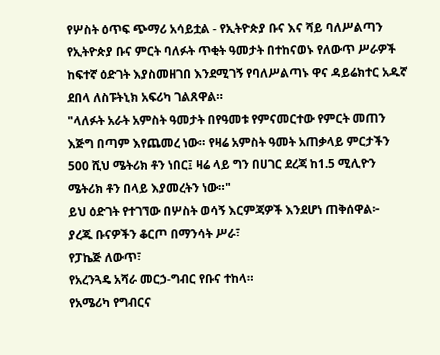የሦስት ዕጥፍ ጭማሪ አሳይቷል - የኢትዮጵያ ቡና እና ሻይ ባለሥልጣን
የኢትዮጵያ ቡና ምርት ባለፉት ጥቂት ዓመታት በተከናወኑ የለውጥ ሥራዎች ከፍተኛ ዕድገት እያስመዘገበ እንደሚገኝ የባለሥልጣኑ ዋና ዳይሬክተር አዱኛ ደበላ ለስፑትኒክ አፍሪካ ገልጸዋል።
"ላለፉት አራት አምስት ዓመታት በየዓመቱ የምናመርተው የምርት መጠን እጅግ በጣም እየጨመረ ነው። የዛሬ አምስት ዓመት አጠቃላይ ምርታችን 500 ሺህ ሜትሪክ ቶን ነበር፤ ዛሬ ላይ ግን በሀገር ደረጃ ከ1.5 ሚሊዮን ሜትሪክ ቶን በላይ እያመረትን ነው።"
ይህ ዕድገት የተገኘው በሦስት ወሳኝ እርምጃዎች እንደሆነ ጠቅሰዋል፦
ያረጁ ቡናዎችን ቆርጦ በማንሳት ሥራ፣
የፓኬጅ ለውጥ፣
የአረንጓዴ አሻራ መርኃ-ግብር የቡና ተከላ።
የአሜሪካ የግብርና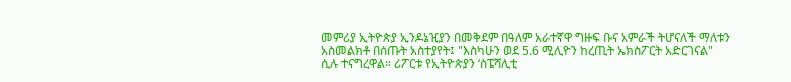መምሪያ ኢትዮጵያ ኢንዶኔዢያን በመቅደም በዓለም አራተኛዋ ግዙፍ ቡና አምራች ትሆናለች ማለቱን አስመልክቶ በሰጡት አስተያየት፤ "እስካሁን ወደ 5.6 ሚሊዮን ከረጢት ኤክስፖርት አድርገናል" ሲሉ ተናግረዋል። ሪፖርቱ የኢትዮጵያን ‘ስፔሻሊቲ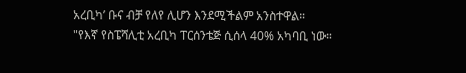አረቢካ’ ቡና ብቻ የለየ ሊሆን እንደሚችልም አንስተዋል።
"የእኛ የስፔሻሊቲ አረቢካ ፐርሰንቴጅ ሲሰላ 40% አካባቢ ነው።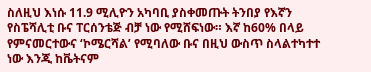ስለዚህ እነሱ 11.9 ሚሊዮን አካባቢ ያስቀመጡት ትንበያ የእኛን የስፔሻሊቲ ቡና ፐርሰንቴጅ ብቻ ነው የሚሸፍነው። እኛ ከ60% በላይ የምናመርተውና ‘ኮሜርሻል’ የሚባለው ቡና በዚህ ውስጥ ስላልተካተተ ነው እንጂ ከቬትናም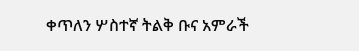ቀጥለን ሦስተኛ ትልቅ ቡና አምራች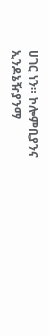ሀገር ነን። ኮሎምቢያንና ኢንዶኔዥያንማ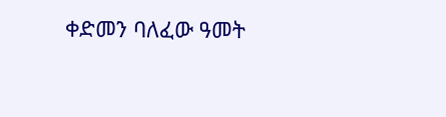ቀድመን ባለፈው ዓመት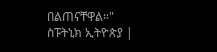በልጠናቸዋል።"
ስፑትኒክ ኢትዮጵያ |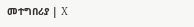መተግበሪያ | X